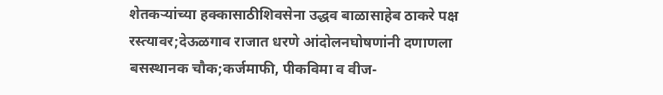शेतकऱ्यांच्या हक्कासाठीशिवसेना उद्धव बाळासाहेब ठाकरे पक्ष रस्त्यावर;देऊळगाव राजात धरणे आंदोलनघोषणांनी दणाणला बसस्थानक चौक;कर्जमाफी, पीकविमा व वीज-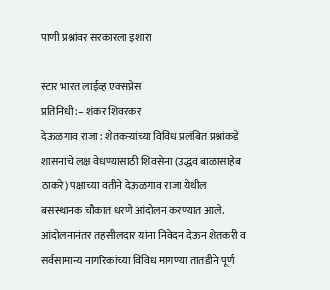पाणी प्रश्नांवर सरकारला इशारा

स्टार भारत लाईव्ह एक्सप्रेस
प्रतिनिधी:– शंकर शिवरकर
देऊळगाव राजा : शेतकऱ्यांच्या विविध प्रलंबित प्रश्नांकडे शासनाचे लक्ष वेधण्यासाठी शिवसेना (उद्धव बाळासाहेब ठाकरे) पक्षाच्या वतीने देऊळगाव राजा येथील बसस्थानक चौकात धरणे आंदोलन करण्यात आले. आंदोलनानंतर तहसीलदार यांना निवेदन देऊन शेतकरी व सर्वसामान्य नागरिकांच्या विविध मागण्या तातडीने पूर्ण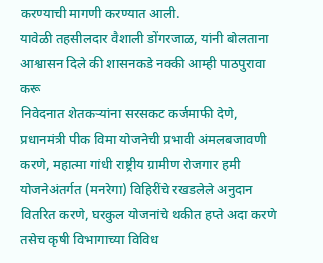करण्याची मागणी करण्यात आली.
यावेळी तहसीलदार वैशाली डोंगरजाळ, यांनी बोलताना आश्वासन दिले की शासनकडे नक्की आम्ही पाठपुरावा करू
निवेदनात शेतकऱ्यांना सरसकट कर्जमाफी देणे, प्रधानमंत्री पीक विमा योजनेची प्रभावी अंमलबजावणी करणे, महात्मा गांधी राष्ट्रीय ग्रामीण रोजगार हमी योजनेअंतर्गत (मनरेगा) विहिरींचे रखडलेले अनुदान वितरित करणे, घरकुल योजनांचे थकीत हप्ते अदा करणे तसेच कृषी विभागाच्या विविध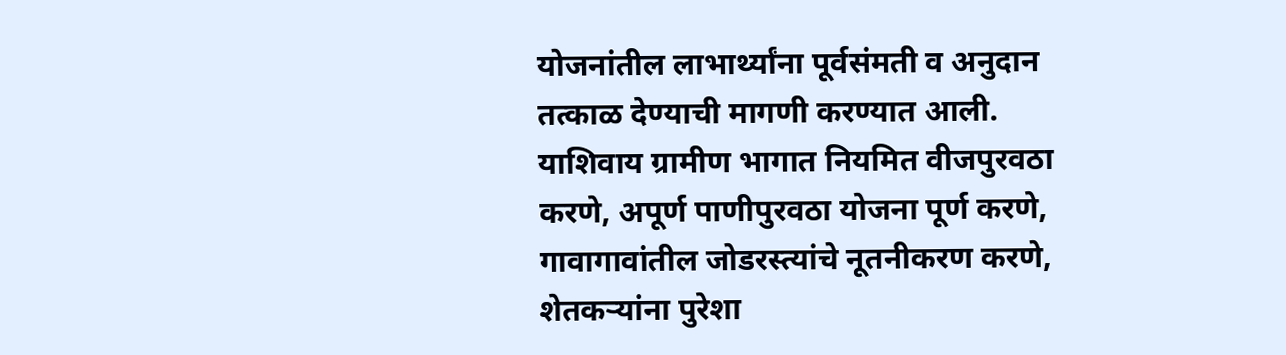योजनांतील लाभार्थ्यांना पूर्वसंमती व अनुदान तत्काळ देण्याची मागणी करण्यात आली.
याशिवाय ग्रामीण भागात नियमित वीजपुरवठा करणे, अपूर्ण पाणीपुरवठा योजना पूर्ण करणे, गावागावांतील जोडरस्त्यांचे नूतनीकरण करणे, शेतकऱ्यांना पुरेशा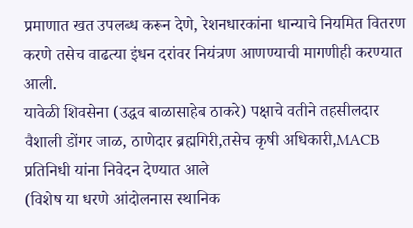प्रमाणात खत उपलब्ध करून देणे, रेशनधारकांना धान्याचे नियमित वितरण करणे तसेच वाढत्या इंधन दरांवर नियंत्रण आणण्याची मागणीही करण्यात आली.
यावेळी शिवसेना (उद्धव बाळासाहेब ठाकरे) पक्षाचे वतीने तहसीलदार वैशाली डोंगर जाळ, ठाणेदार ब्रह्मगिरी,तसेच कृषी अधिकारी,MACB प्रतिनिधी यांना निवेदन देण्यात आले
(विशेष या धरणे आंदोलनास स्थानिक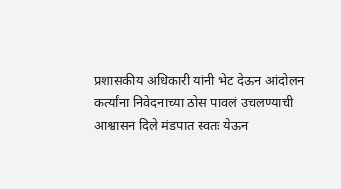प्रशासकीय अधिकारी यांनी भेट देऊन आंदोलन कर्त्यांना निवेदनाच्या ठोस पावलं उचलण्याची आश्वासन दिले मंडपात स्वतः येऊन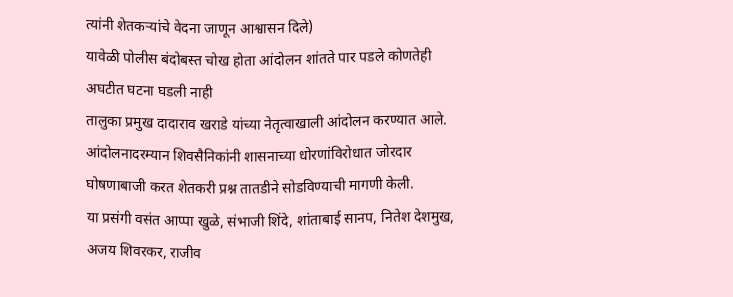त्यांनी शेतकऱ्यांचे वेदना जाणून आश्वासन दिले)
यावेळी पोलीस बंदोबस्त चोख होता आंदोलन शांतते पार पडले कोणतेही अघटीत घटना घडली नाही
तालुका प्रमुख दादाराव खराडे यांच्या नेतृत्वाखाली आंदोलन करण्यात आले. आंदोलनादरम्यान शिवसैनिकांनी शासनाच्या धोरणांविरोधात जोरदार घोषणाबाजी करत शेतकरी प्रश्न तातडीने सोडविण्याची मागणी केली.
या प्रसंगी वसंत आप्पा खुळे, संभाजी शिंदे, शांताबाई सानप, नितेश देशमुख, अजय शिवरकर, राजीव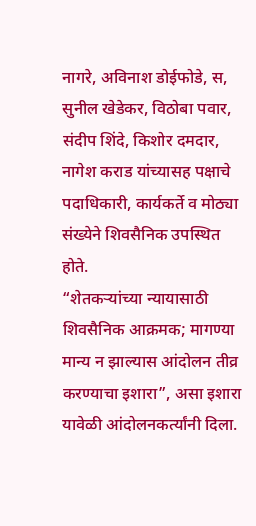नागरे, अविनाश डोईफोडे, स, सुनील खेडेकर, विठोबा पवार, संदीप शिंदे, किशोर दमदार, नागेश कराड यांच्यासह पक्षाचे पदाधिकारी, कार्यकर्ते व मोठ्या संख्येने शिवसैनिक उपस्थित होते.
“शेतकऱ्यांच्या न्यायासाठी शिवसैनिक आक्रमक; मागण्या मान्य न झाल्यास आंदोलन तीव्र करण्याचा इशारा”, असा इशारा यावेळी आंदोलनकर्त्यांनी दिला.